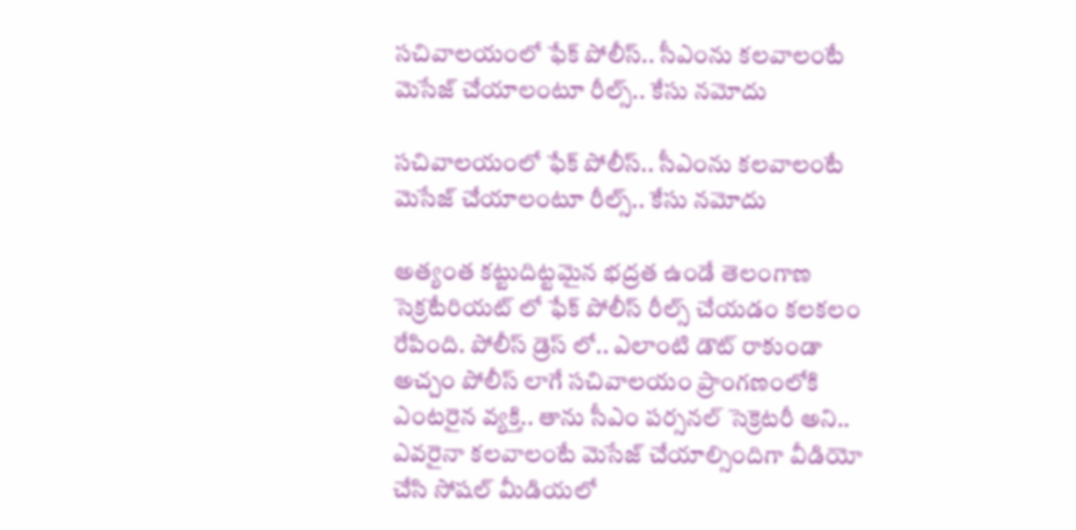సచివాలయంలో ఫేక్ పోలీస్.. సీఎంను కలవాలంటే మెసేజ్ చేయాలంటూ రీల్స్.. కేసు నమోదు

సచివాలయంలో ఫేక్ పోలీస్.. సీఎంను కలవాలంటే మెసేజ్ చేయాలంటూ రీల్స్.. కేసు నమోదు

అత్యంత కట్టుదిట్టమైన భద్రత ఉండే తెలంగాణ సెక్రటేరియట్ లో ఫేక్ పోలీస్ రీల్స్ చేయడం కలకలం రేపింది. పోలీస్ డ్రెస్ లో.. ఎలాంటి డౌట్ రాకుండా అచ్చం పోలీస్ లాగే సచివాలయం ప్రాంగణంలోకి ఎంటరైన వ్యక్తి.. తాను సీఎం పర్సనల్ సెక్రెటరీ అని.. ఎవరైనా కలవాలంటే మెసేజ్ చేయాల్సిందిగా వీడియో చేసి సోషల్ మీడియలో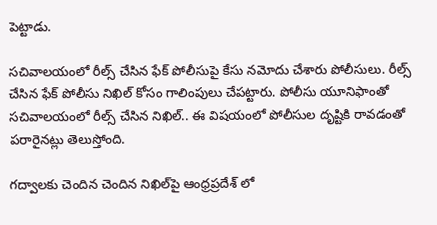పెట్టాడు.

సచివాలయంలో రీల్స్‌ చేసిన ఫేక్‌ పోలీసుపై కేసు నమోదు చేశారు పోలీసులు. రీల్స్‌ చేసిన ఫేక్‌ పోలీసు నిఖిల్‌ కోసం గాలింపులు చేపట్టారు. పోలీసు యూనిఫాంతో సచివాలయంలో రీల్స్‌ చేసిన నిఖిల్‌.. ఈ విషయంలో పోలీసుల దృష్టికి రావడంతో పరారైనట్లు తెలుస్తోంది.

గద్వాలకు చెందిన చెందిన నిఖిల్‌పై ఆంధ్రప్రదేశ్ లో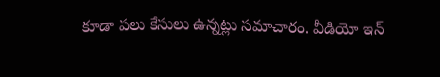కూడా పలు కేసులు ఉన్నట్లు సమాచారం. వీడియో ఇన్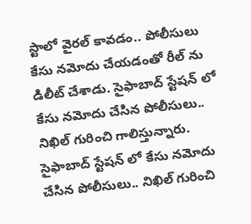స్టాలో వైరల్ కావడం.. పోలీసులు కేసు నమోదు చేయడంతో రీల్ ను డిలీట్ చేశాడు. సైఫాబాద్ స్టేషన్ లో కేసు నమోదు చేసిన పోలీసులు.. నిఖిల్ గురించి గాలిస్తున్నారు.
సైఫాబాద్ స్టేషన్ లో కేసు నమోదు చేసిన పోలీసులు.. నిఖిల్ గురించి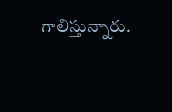గాలిస్తున్నారు.